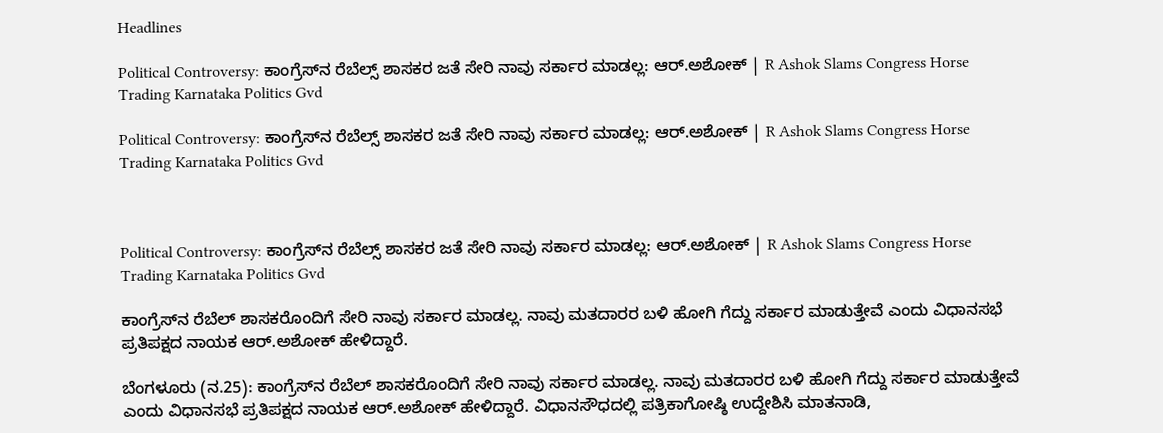Headlines

Political Controversy: ಕಾಂಗ್ರೆಸ್‌ನ ರೆಬೆಲ್ಸ್‌ ಶಾಸಕರ ಜತೆ ಸೇರಿ ನಾವು ಸರ್ಕಾರ ಮಾಡಲ್ಲ: ಆರ್‌.ಅಶೋಕ್‌ | R Ashok Slams Congress Horse Trading Karnataka Politics Gvd

Political Controversy: ಕಾಂಗ್ರೆಸ್‌ನ ರೆಬೆಲ್ಸ್‌ ಶಾಸಕರ ಜತೆ ಸೇರಿ ನಾವು ಸರ್ಕಾರ ಮಾಡಲ್ಲ: ಆರ್‌.ಅಶೋಕ್‌ | R Ashok Slams Congress Horse Trading Karnataka Politics Gvd



Political Controversy: ಕಾಂಗ್ರೆಸ್‌ನ ರೆಬೆಲ್ಸ್‌ ಶಾಸಕರ ಜತೆ ಸೇರಿ ನಾವು ಸರ್ಕಾರ ಮಾಡಲ್ಲ: ಆರ್‌.ಅಶೋಕ್‌ | R Ashok Slams Congress Horse Trading Karnataka Politics Gvd

ಕಾಂಗ್ರೆಸ್‌ನ ರೆಬೆಲ್‌ ಶಾಸಕರೊಂದಿಗೆ ಸೇರಿ ನಾವು ಸರ್ಕಾರ ಮಾಡಲ್ಲ. ನಾವು ಮತದಾರರ ಬಳಿ ಹೋಗಿ ಗೆದ್ದು ಸರ್ಕಾರ ಮಾಡುತ್ತೇವೆ ಎಂದು ವಿಧಾನಸಭೆ ಪ್ರತಿಪಕ್ಷದ ನಾಯಕ ಆರ್‌.ಅಶೋಕ್‌ ಹೇಳಿದ್ದಾರೆ.

ಬೆಂಗಳೂರು (ನ.25): ಕಾಂಗ್ರೆಸ್‌ನ ರೆಬೆಲ್‌ ಶಾಸಕರೊಂದಿಗೆ ಸೇರಿ ನಾವು ಸರ್ಕಾರ ಮಾಡಲ್ಲ. ನಾವು ಮತದಾರರ ಬಳಿ ಹೋಗಿ ಗೆದ್ದು ಸರ್ಕಾರ ಮಾಡುತ್ತೇವೆ ಎಂದು ವಿಧಾನಸಭೆ ಪ್ರತಿಪಕ್ಷದ ನಾಯಕ ಆರ್‌.ಅಶೋಕ್‌ ಹೇಳಿದ್ದಾರೆ. ವಿಧಾನಸೌಧದಲ್ಲಿ ಪತ್ರಿಕಾಗೋಷ್ಠಿ ಉದ್ದೇಶಿಸಿ ಮಾತನಾಡಿ,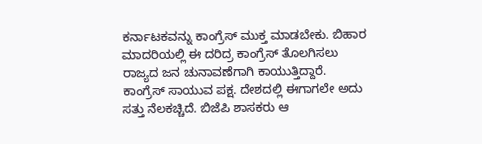ಕರ್ನಾಟಕವನ್ನು ಕಾಂಗ್ರೆಸ್‌ ಮುಕ್ತ ಮಾಡಬೇಕು. ಬಿಹಾರ ಮಾದರಿಯಲ್ಲಿ ಈ ದರಿದ್ರ ಕಾಂಗ್ರೆಸ್‌ ತೊಲಗಿಸಲು ರಾಜ್ಯದ ಜನ ಚುನಾವಣೆಗಾಗಿ ಕಾಯುತ್ತಿದ್ದಾರೆ. ಕಾಂಗ್ರೆಸ್‌ ಸಾಯುವ ಪಕ್ಷ. ದೇಶದಲ್ಲಿ ಈಗಾಗಲೇ ಅದು ಸತ್ತು ನೆಲಕಚ್ಚಿದೆ. ಬಿಜೆಪಿ ಶಾಸಕರು ಆ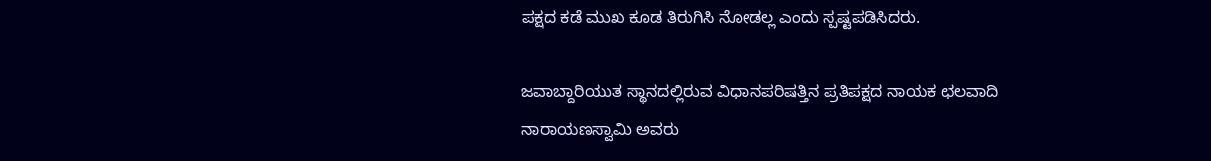ಪಕ್ಷದ ಕಡೆ ಮುಖ ಕೂಡ ತಿರುಗಿಸಿ ನೋಡಲ್ಲ ಎಂದು ಸ್ಪಷ್ಟಪಡಿಸಿದರು.

ಜವಾಬ್ದಾರಿಯುತ ಸ್ಥಾನದಲ್ಲಿರುವ ವಿಧಾನಪರಿಷತ್ತಿನ ಪ್ರತಿಪಕ್ಷದ ನಾಯಕ ಛಲವಾದಿ ನಾರಾಯಣಸ್ವಾಮಿ ಅವರು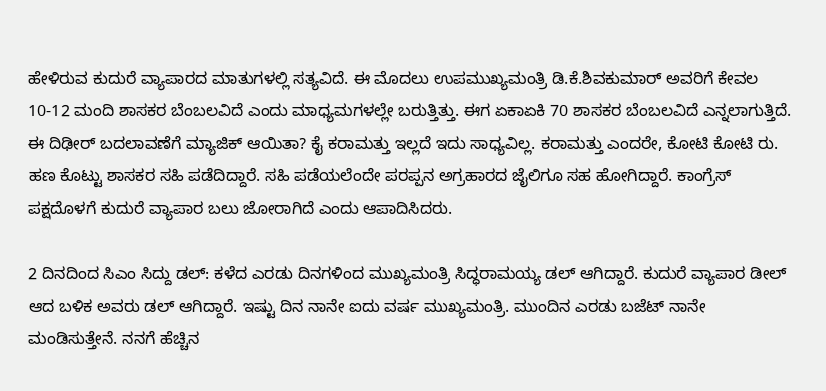ಹೇಳಿರುವ ಕುದುರೆ ವ್ಯಾಪಾರದ ಮಾತುಗಳಲ್ಲಿ ಸತ್ಯವಿದೆ. ಈ ಮೊದಲು ಉಪಮುಖ್ಯಮಂತ್ರಿ ಡಿ.ಕೆ.ಶಿವಕುಮಾರ್‌ ಅವರಿಗೆ ಕೇವಲ 10-12 ಮಂದಿ ಶಾಸಕರ ಬೆಂಬಲವಿದೆ ಎಂದು ಮಾಧ್ಯಮಗಳಲ್ಲೇ ಬರುತ್ತಿತ್ತು. ಈಗ ಏಕಾಏಕಿ 70 ಶಾಸಕರ ಬೆಂಬಲವಿದೆ ಎನ್ನಲಾಗುತ್ತಿದೆ. ಈ ದಿಢೀರ್‌ ಬದಲಾವಣೆಗೆ ಮ್ಯಾಜಿಕ್‌ ಆಯಿತಾ? ಕೈ ಕರಾಮತ್ತು ಇಲ್ಲದೆ ಇದು ಸಾಧ್ಯವಿಲ್ಲ. ಕರಾಮತ್ತು ಎಂದರೇ, ಕೋಟಿ ಕೋಟಿ ರು. ಹಣ ಕೊಟ್ಟು ಶಾಸಕರ ಸಹಿ ಪಡೆದಿದ್ದಾರೆ. ಸಹಿ ಪಡೆಯಲೆಂದೇ ಪರಪ್ಪನ ಅಗ್ರಹಾರದ ಜೈಲಿಗೂ ಸಹ ಹೋಗಿದ್ದಾರೆ. ಕಾಂಗ್ರೆಸ್‌ ಪಕ್ಷದೊಳಗೆ ಕುದುರೆ ವ್ಯಾಪಾರ ಬಲು ಜೋರಾಗಿದೆ ಎಂದು ಆಪಾದಿಸಿದರು.

2 ದಿನದಿಂದ ಸಿಎಂ ಸಿದ್ದು ಡಲ್‌: ಕಳೆದ ಎರಡು ದಿನಗಳಿಂದ ಮುಖ್ಯಮಂತ್ರಿ ಸಿದ್ಧರಾಮಯ್ಯ ಡಲ್‌ ಆಗಿದ್ದಾರೆ. ಕುದುರೆ ವ್ಯಾಪಾರ ಡೀಲ್‌ ಆದ ಬಳಿಕ ಅವರು ಡಲ್‌ ಆಗಿದ್ದಾರೆ. ಇಷ್ಟು ದಿನ ನಾನೇ ಐದು ವರ್ಷ ಮುಖ್ಯಮಂತ್ರಿ. ಮುಂದಿನ ಎರಡು ಬಜೆಟ್‌ ನಾನೇ ಮಂಡಿಸುತ್ತೇನೆ. ನನಗೆ ಹೆಚ್ಚಿನ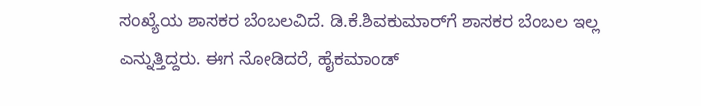ಸಂಖ್ಯೆಯ ಶಾಸಕರ ಬೆಂಬಲವಿದೆ. ಡಿ.ಕೆ.ಶಿವಕುಮಾರ್‌ಗೆ ಶಾಸಕರ ಬೆಂಬಲ ಇಲ್ಲ ಎನ್ನುತ್ತಿದ್ದರು. ಈಗ ನೋಡಿದರೆ, ಹೈಕಮಾಂಡ್‌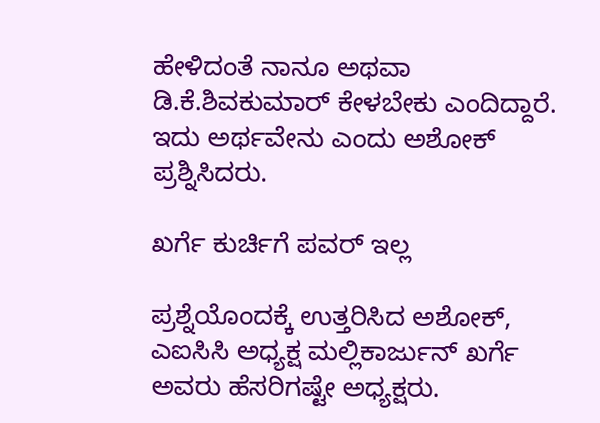ಹೇಳಿದಂತೆ ನಾನೂ ಅಥವಾ ಡಿ.ಕೆ.ಶಿವಕುಮಾರ್‌ ಕೇಳಬೇಕು ಎಂದಿದ್ದಾರೆ. ಇದು ಅರ್ಥವೇನು ಎಂದು ಅಶೋಕ್‌ ಪ್ರಶ್ನಿಸಿದರು.

ಖರ್ಗೆ ಕುರ್ಚಿಗೆ ಪವರ್‌ ಇಲ್ಲ

ಪ್ರಶ್ನೆಯೊಂದಕ್ಕೆ ಉತ್ತರಿಸಿದ ಅಶೋಕ್‌, ಎಐಸಿಸಿ ಅಧ್ಯಕ್ಷ ಮಲ್ಲಿಕಾರ್ಜುನ್‌ ಖರ್ಗೆ ಅವರು ಹೆಸರಿಗಷ್ಟೇ ಅಧ್ಯಕ್ಷರು.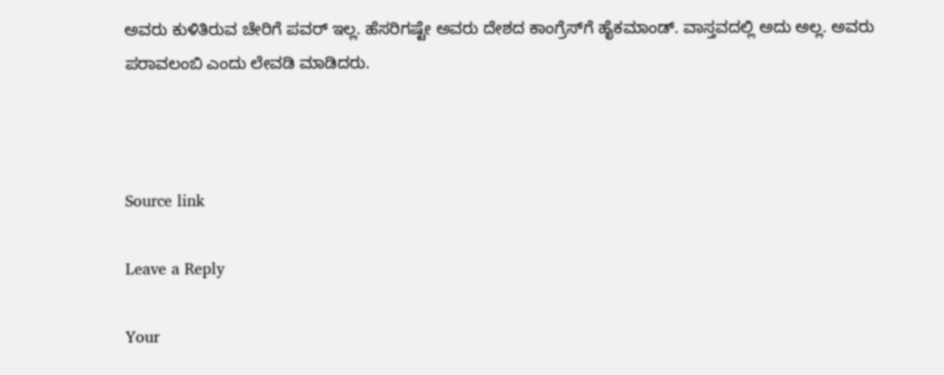ಅವರು ಕುಳಿತಿರುವ ಚೇರಿಗೆ ಪವರ್‌ ಇಲ್ಲ. ಹೆಸರಿಗಷ್ಟೇ ಅವರು ದೇಶದ ಕಾಂಗ್ರೆಸ್‌ಗೆ ಹೈಕಮಾಂಡ್‌. ವಾಸ್ತವದಲ್ಲಿ ಅದು ಅಲ್ಲ. ಅವರು ಪರಾವಲಂಬಿ ಎಂದು ಲೇವಡಿ ಮಾಡಿದರು.



Source link

Leave a Reply

Your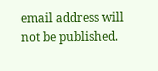email address will not be published.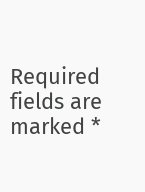Required fields are marked *